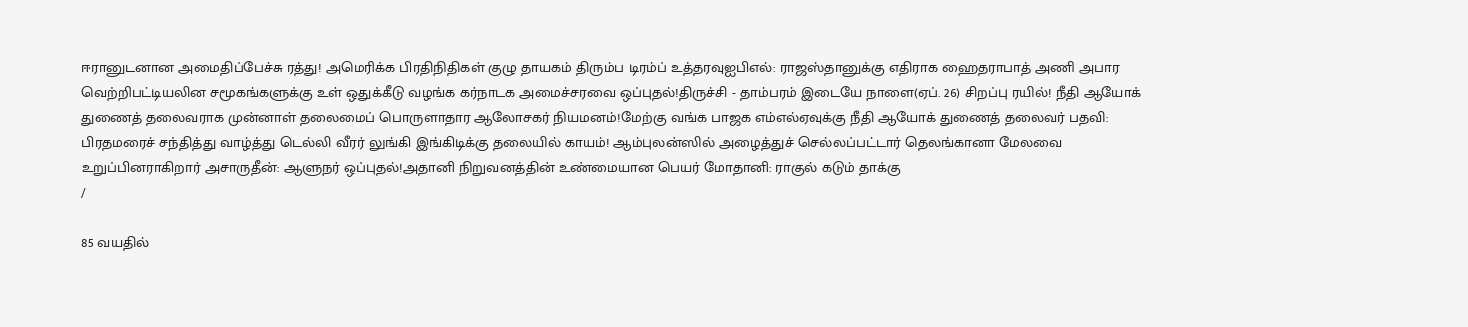ஈரானுடனான அமைதிப்பேச்சு ரத்து! அமெரிக்க பிரதிநிதிகள் குழு தாயகம் திரும்ப டிரம்ப் உத்தரவுஐபிஎல்: ராஜஸ்தானுக்கு எதிராக ஹைதராபாத் அணி அபார வெற்றிபட்டியலின சமூகங்களுக்கு உள் ஒதுக்கீடு வழங்க கர்நாடக அமைச்சரவை ஒப்புதல்!திருச்சி - தாம்பரம் இடையே நாளை(ஏப். 26) சிறப்பு ரயில்! நீதி ஆயோக் துணைத் தலைவராக முன்னாள் தலைமைப் பொருளாதார ஆலோசகர் நியமனம்!மேற்கு வங்க பாஜக எம்எல்ஏவுக்கு நீதி ஆயோக் துணைத் தலைவர் பதவி: பிரதமரைச் சந்தித்து வாழ்த்து டெல்லி வீரர் லுங்கி இங்கிடிக்கு தலையில் காயம்! ஆம்புலன்ஸில் அழைத்துச் செல்லப்பட்டார் தெலங்கானா மேலவை உறுப்பினராகிறார் அசாருதீன்: ஆளுநர் ஒப்புதல்!அதானி நிறுவனத்தின் உண்மையான பெயர் மோதானி: ராகுல் கடும் தாக்கு
/

85 வயதில்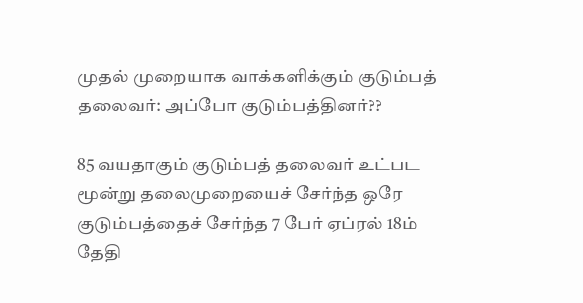முதல் முறையாக வாக்களிக்கும் குடும்பத் தலைவர்: அப்போ குடும்பத்தினர்??

85 வயதாகும் குடும்பத் தலைவர் உட்பட மூன்று தலைமுறையைச் சேர்ந்த ஒரே குடும்பத்தைச் சேர்ந்த 7 பேர் ஏப்ரல் 18ம் தேதி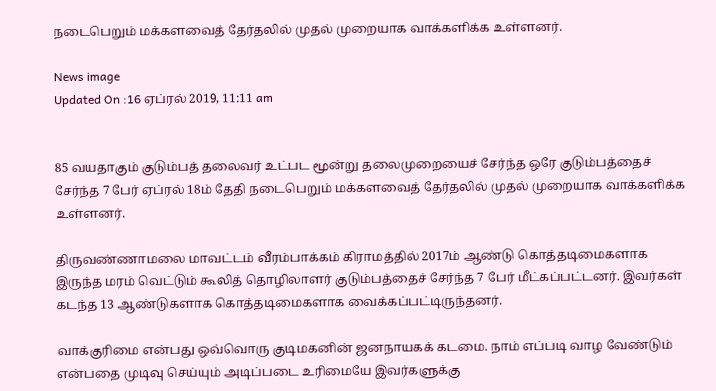நடைபெறும் மக்களவைத் தேர்தலில் முதல் முறையாக வாக்களிக்க உள்ளனர்.

News image
Updated On :16 ஏப்ரல் 2019, 11:11 am


85 வயதாகும் குடும்பத் தலைவர் உட்பட மூன்று தலைமுறையைச் சேர்ந்த ஒரே குடும்பத்தைச் சேர்ந்த 7 பேர் ஏப்ரல் 18ம் தேதி நடைபெறும் மக்களவைத் தேர்தலில் முதல் முறையாக வாக்களிக்க உள்ளனர்.

திருவண்ணாமலை மாவட்டம் வீரம்பாக்கம் கிராமத்தில் 2017ம் ஆண்டு கொத்தடிமைகளாக இருந்த மரம் வெட்டும் கூலித் தொழிலாளர் குடும்பத்தைச் சேர்ந்த 7 பேர் மீட்கப்பட்டனர். இவர்கள் கடந்த 13 ஆண்டுகளாக கொத்தடிமைகளாக வைக்கப்பட்டிருந்தனர்.

வாக்குரிமை என்பது ஒவ்வொரு குடிமகனின் ஜனநாயகக் கடமை. நாம் எப்படி வாழ வேண்டும் என்பதை முடிவு செய்யும் அடிப்படை உரிமையே இவர்களுக்கு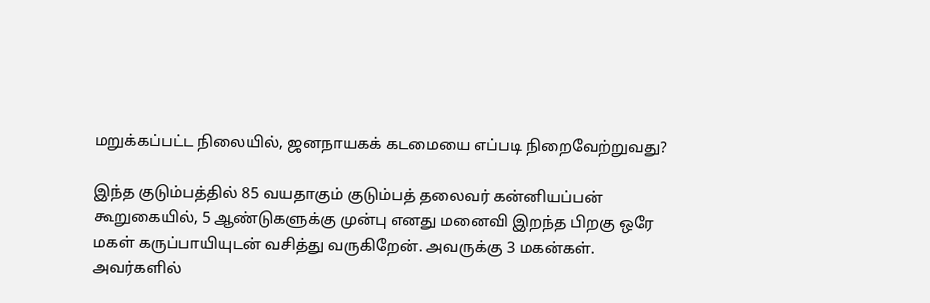மறுக்கப்பட்ட நிலையில், ஜனநாயகக் கடமையை எப்படி நிறைவேற்றுவது?

இந்த குடும்பத்தில் 85 வயதாகும் குடும்பத் தலைவர் கன்னியப்பன் கூறுகையில், 5 ஆண்டுகளுக்கு முன்பு எனது மனைவி இறந்த பிறகு ஒரே மகள் கருப்பாயியுடன் வசித்து வருகிறேன். அவருக்கு 3 மகன்கள். அவர்களில்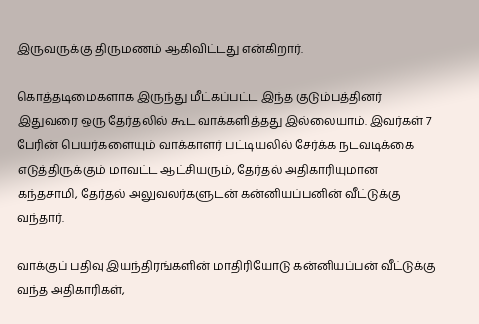இருவருக்கு திருமணம் ஆகிவிட்டது என்கிறார்.

கொத்தடிமைகளாக இருந்து மீட்கப்பட்ட இந்த குடும்பத்தினர் இதுவரை ஒரு தேர்தலில் கூட வாக்களித்தது இல்லையாம். இவர்கள் 7 பேரின் பெயர்களையும் வாக்காளர் பட்டியலில் சேர்க்க நடவடிக்கை எடுத்திருக்கும் மாவட்ட ஆட்சியரும், தேர்தல் அதிகாரியுமான கந்தசாமி, தேர்தல் அலுவலர்களுடன் கன்னியப்பனின் வீட்டுக்கு வந்தார்.

வாக்குப் பதிவு இயந்திரங்களின் மாதிரியோடு கன்னியப்பன் வீட்டுக்கு வந்த அதிகாரிகள்,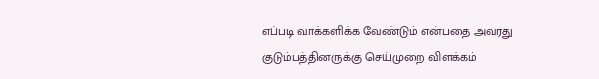எப்படி வாக்களிக்க வேண்டும் என்பதை அவரது குடும்பத்தினருக்கு செய்முறை விளக்கம்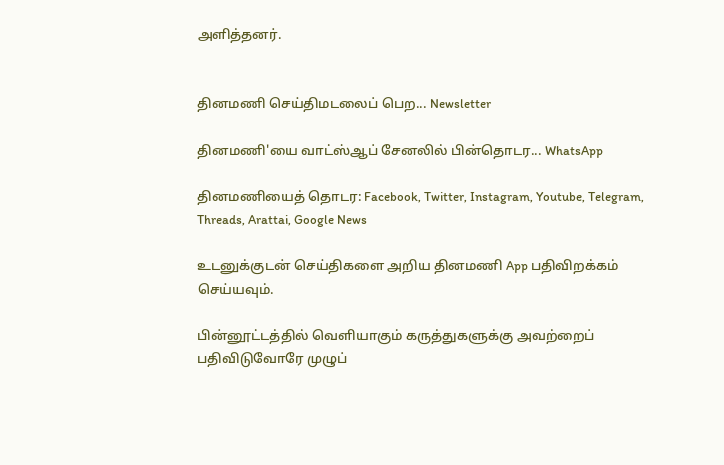அளித்தனர்.


தினமணி செய்திமடலைப் பெற... Newsletter

தினமணி'யை வாட்ஸ்ஆப் சேனலில் பின்தொடர... WhatsApp

தினமணியைத் தொடர: Facebook, Twitter, Instagram, Youtube, Telegram, Threads, Arattai, Google News

உடனுக்குடன் செய்திகளை அறிய தினமணி App பதிவிறக்கம் செய்யவும்.

பின்னூட்டத்தில் வெளியாகும் கருத்துகளுக்கு அவற்றைப் பதிவிடுவோரே முழுப்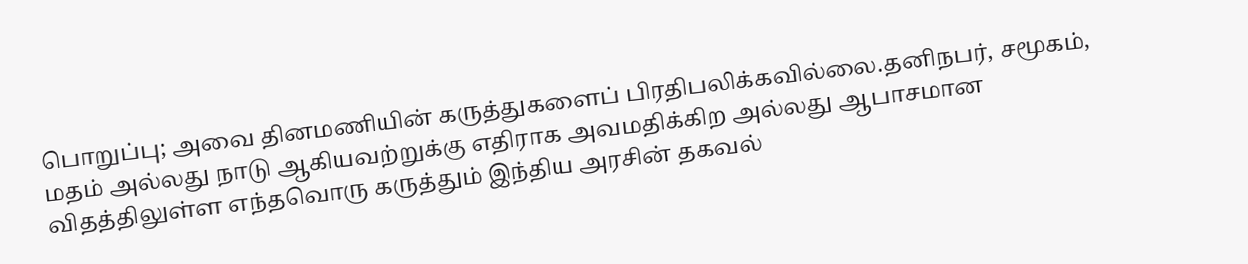பொறுப்பு; அவை தினமணியின் கருத்துகளைப் பிரதிபலிக்கவில்லை.தனிநபர், சமூகம், மதம் அல்லது நாடு ஆகியவற்றுக்கு எதிராக அவமதிக்கிற அல்லது ஆபாசமான விதத்திலுள்ள எந்தவொரு கருத்தும் இந்திய அரசின் தகவல்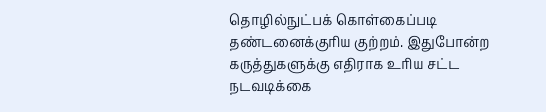தொழில்நுட்பக் கொள்கைப்படி தண்டனைக்குரிய குற்றம். இதுபோன்ற கருத்துகளுக்கு எதிராக உரிய சட்ட நடவடிக்கை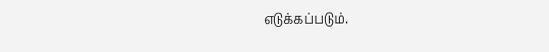எடுக்கப்படும்.